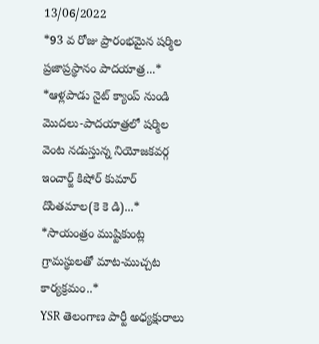13/06/2022
*93 వ రోజు ప్రారంభమైన షర్మిల ప్రజాప్రస్థానం పాదయాత్ర...*
*ఆళ్లపాడు నైట్ క్యాంప్ నుండి మొదలు-పాదయాత్రలో షర్మిల వెంట నడుస్తున్న నియోజకవర్గ ఇంచార్జ్ కిషోర్ కుమార్ దొంతమాల(కె కె డి)...*
*సాయంత్రం ముష్టికుంట్ల గ్రామస్థులతో మాట-ముచ్చట కార్యక్రమం..*
YSR తెలంగాణ పార్టీ అధ్యక్షురాలు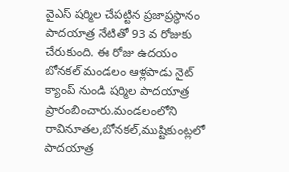వైఎస్ షర్మిల చేపట్టిన ప్రజాప్రస్థానం పాదయాత్ర నేటితో 93 వ రోజుకు చేరుకుంది. ఈ రోజు ఉదయం బోనకల్ మండలం ఆళ్లపాడు నైట్ క్యాంప్ నుండి షర్మిల పాదయాత్ర ప్రారంబించారు.మండలంలోని రావినూతల,బోనకల్,ముష్టికుంట్లలో పాదయాత్ర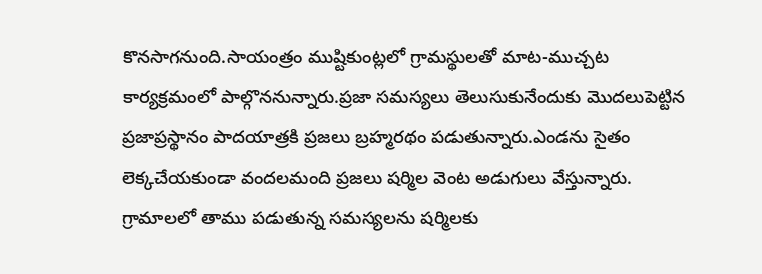కొనసాగనుంది.సాయంత్రం ముష్టికుంట్లలో గ్రామస్థులతో మాట-ముచ్చట కార్యక్రమంలో పాల్గొననున్నారు.ప్రజా సమస్యలు తెలుసుకునేందుకు మొదలుపెట్టిన ప్రజాప్రస్థానం పాదయాత్రకి ప్రజలు బ్రహ్మరథం పడుతున్నారు.ఎండను సైతం లెక్కచేయకుండా వందలమంది ప్రజలు షర్మిల వెంట అడుగులు వేస్తున్నారు. గ్రామాలలో తాము పడుతున్న సమస్యలను షర్మిలకు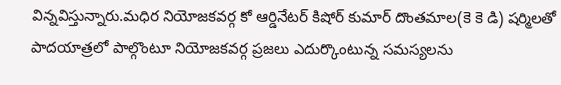విన్నవిస్తున్నారు.మధిర నియోజకవర్గ కో ఆర్డినేటర్ కిషోర్ కుమార్ దొంతమాల(కె కె డి) షర్మిలతో పాదయాత్రలో పాల్గొంటూ నియోజకవర్గ ప్రజలు ఎదుర్కొంటున్న సమస్యలను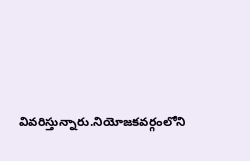వివరిస్తున్నారు.నియోజకవర్గంలోని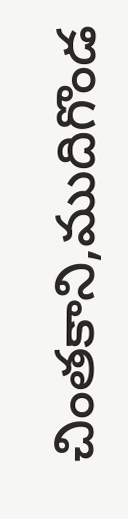చింతకాని,ముదిగొండ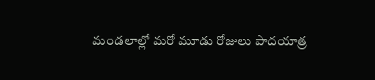మండలాల్లో మరో మూడు రోజులు పాదయాత్ర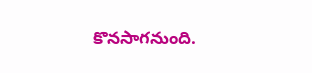కొనసాగనుంది.